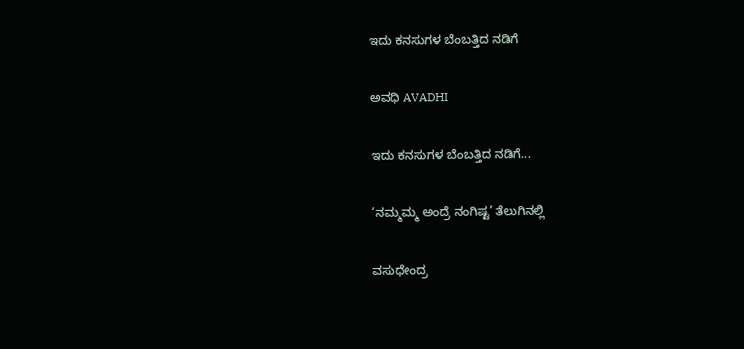ಇದು ಕನಸುಗಳ ಬೆಂಬತ್ತಿದ ನಡಿಗೆ‍

ಅವಧಿ AVADHI

ಇದು ಕನಸುಗಳ ಬೆಂಬತ್ತಿದ ನಡಿಗೆ...

‘ನಮ್ಮಮ್ಮ ಅಂದ್ರೆ ನಂಗಿಷ್ಟ’ ತೆಲುಗಿನಲ್ಲಿ

ವಸುಧೇಂದ್ರ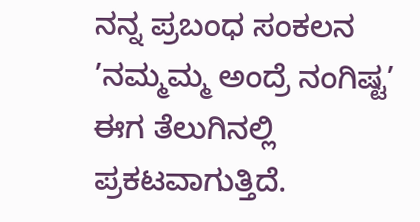ನನ್ನ ಪ್ರಬಂಧ ಸಂಕಲನ ’ನಮ್ಮಮ್ಮ ಅಂದ್ರೆ ನಂಗಿಷ್ಟ’ ಈಗ ತೆಲುಗಿನಲ್ಲಿ ಪ್ರಕಟವಾಗುತ್ತಿದೆ.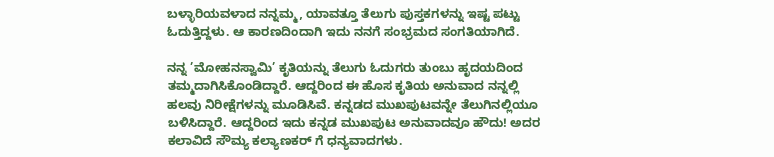ಬಳ್ಳಾರಿಯವಳಾದ ನನ್ನಮ್ಮ, ಯಾವತ್ತೂ ತೆಲುಗು ಪುಸ್ತಕಗಳನ್ನು ಇಷ್ಟ ಪಟ್ಟು ಓದುತ್ತಿದ್ದಳು. ಆ ಕಾರಣದಿಂದಾಗಿ ಇದು ನನಗೆ ಸಂಭ್ರಮದ ಸಂಗತಿಯಾಗಿದೆ.

ನನ್ನ ’ಮೋಹನಸ್ವಾಮಿ’ ಕೃತಿಯನ್ನು ತೆಲುಗು ಓದುಗರು ತುಂಬು ಹೃದಯದಿಂದ ತಮ್ಮದಾಗಿಸಿಕೊಂಡಿದ್ದಾರೆ. ಆದ್ದರಿಂದ ಈ ಹೊಸ ಕೃತಿಯ ಅನುವಾದ ನನ್ನಲ್ಲಿ ಹಲವು ನಿರೀಕ್ಷೆಗಳನ್ನು ಮೂಡಿಸಿವೆ. ಕನ್ನಡದ ಮುಖಪುಟವನ್ನೇ ತೆಲುಗಿನಲ್ಲಿಯೂ ಬಳಿಸಿದ್ದಾರೆ. ಆದ್ದರಿಂದ ಇದು ಕನ್ನಡ ಮುಖಪುಟ ಅನುವಾದವೂ ಹೌದು! ಅದರ ಕಲಾವಿದೆ ಸೌಮ್ಯ ಕಲ್ಯಾಣಕರ್‌ ಗೆ ಧನ್ಯವಾದಗಳು.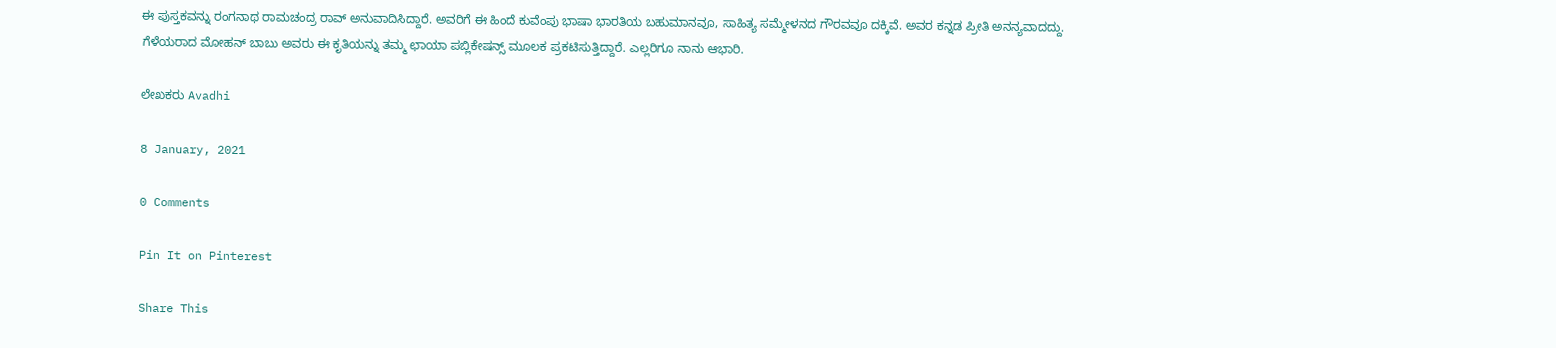ಈ ಪುಸ್ತಕವನ್ನು ರಂಗನಾಥ ರಾಮಚಂದ್ರ ರಾವ್ ಅನುವಾದಿಸಿದ್ದಾರೆ. ಅವರಿಗೆ ಈ ಹಿಂದೆ ಕುವೆಂಪು ಭಾಷಾ ಭಾರತಿಯ ಬಹುಮಾನವೂ, ಸಾಹಿತ್ಯ ಸಮ್ಮೇಳನದ ಗೌರವವೂ ದಕ್ಕಿವೆ. ಅವರ ಕನ್ನಡ ಪ್ರೀತಿ ಅನನ್ಯವಾದದ್ದು. ಗೆಳೆಯರಾದ ಮೋಹನ್‌ ಬಾಬು ಅವರು ಈ ಕೃತಿಯನ್ನು ತಮ್ಮ ಛಾಯಾ ಪಬ್ಲಿಕೇಷನ್ಸ್‌ ಮೂಲಕ ಪ್ರಕಟಿಸುತ್ತಿದ್ದಾರೆ. ಎಲ್ಲರಿಗೂ ನಾನು ಆಭಾರಿ.

ಲೇಖಕರು Avadhi

8 January, 2021

0 Comments

Pin It on Pinterest

Share This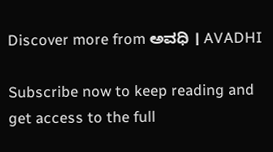Discover more from ಅವಧಿ । AVADHI

Subscribe now to keep reading and get access to the full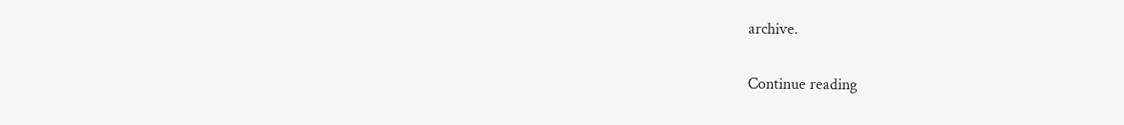archive.

Continue reading